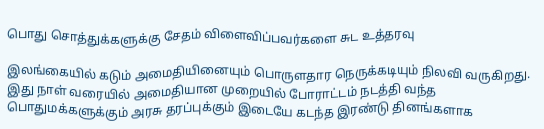பொது சொத்துக்களுக்கு சேதம் விளைவிப்பவர்களை சுட உத்தரவு

இலங்கையில் கடும் அமைதியினையும் பொருளதார நெருக்கடியும் நிலவி வருகிறது. இது நாள் வரையில் அமைதியான முறையில் போராட்டம் நடத்தி வந்த பொதுமக்களுக்கும் அரசு தரப்புக்கும் இடையே கடந்த இரண்டு தினங்களாக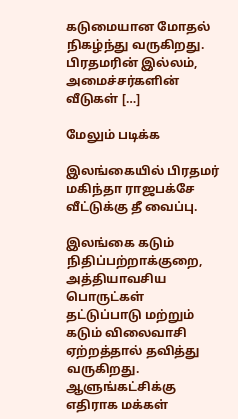கடுமையான மோதல் நிகழ்ந்து வருகிறது. பிரதமரின் இல்லம், அமைச்சர்களின் வீடுகள் […]

மேலும் படிக்க

இலங்கையில் பிரதமர் மகிந்தா ராஜபக்சே வீட்டுக்கு தீ வைப்பு.

இலங்கை கடும் நிதிப்பற்றாக்குறை, அத்தியாவசிய பொருட்கள் தட்டுப்பாடு மற்றும் கடும் விலைவாசி ஏற்றத்தால் தவித்து வருகிறது. ஆளுங்கட்சிக்கு எதிராக மக்கள்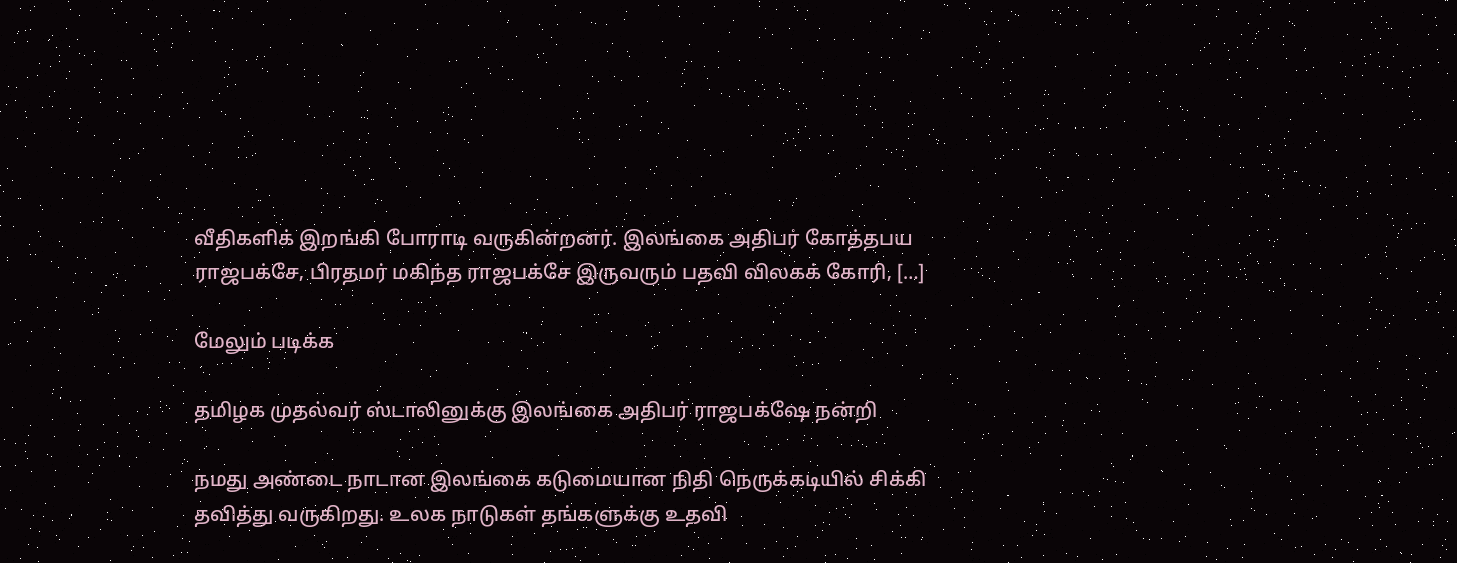வீதிகளிக் இறங்கி போராடி வருகின்றனர். இலங்கை அதிபர் கோத்தபய ராஜபக்சே, பிரதமர் மகிந்த ராஜபக்சே இருவரும் பதவி விலகக் கோரி, […]

மேலும் படிக்க

தமிழக முதல்வர் ஸ்டாலினுக்கு இலங்கை அதிபர் ராஜபக்‌ஷே நன்றி

நமது அண்டை நாடான இலங்கை கடுமையான நிதி நெருக்கடியில் சிக்கி தவித்து வருகிறது. உலக நாடுகள் தங்களுக்கு உதவி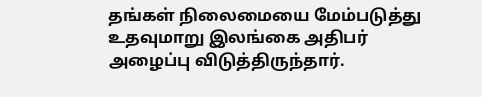தங்கள் நிலைமையை மேம்படுத்து உதவுமாறு இலங்கை அதிபர் அழைப்பு விடுத்திருந்தார்.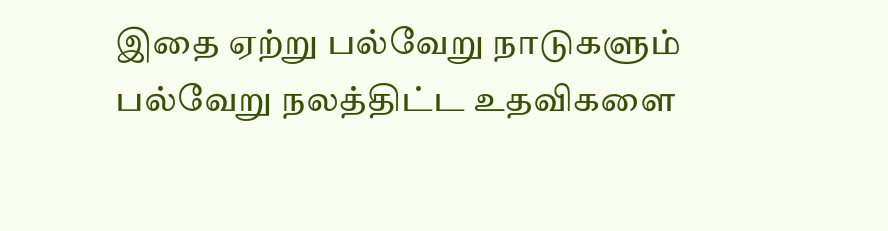இதை ஏற்று பல்வேறு நாடுகளும் பல்வேறு நலத்திட்ட உதவிகளை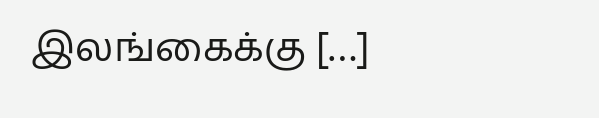இலங்கைக்கு […]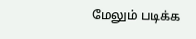மேலும் படிக்க